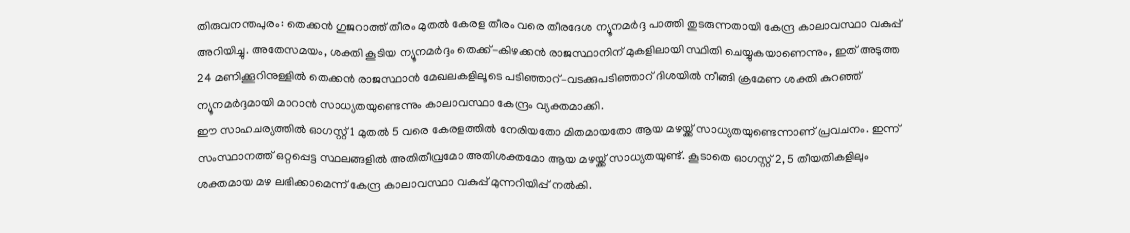തിരുവനന്തപുരം: തെക്കൻ ഗുജറാത്ത് തീരം മുതൽ കേരള തീരം വരെ തീരദേശ ന്യൂനമർദ്ദ പാത്തി തുടരുന്നതായി കേന്ദ്ര കാലാവസ്ഥാ വകുപ്പ് അറിയിച്ചു. അതേസമയം, ശക്തി കൂടിയ ന്യൂനമർദ്ദം തെക്ക്-കിഴക്കൻ രാജസ്ഥാനിന് മുകളിലായി സ്ഥിതി ചെയ്യുകയാണെന്നും, ഇത് അടുത്ത 24 മണിക്കൂറിനുള്ളിൽ തെക്കൻ രാജസ്ഥാൻ മേഖലകളിലൂടെ പടിഞ്ഞാറ്–വടക്കുപടിഞ്ഞാറ് ദിശയിൽ നീങ്ങി ക്രമേണ ശക്തി കുറഞ്ഞ് ന്യൂനമർദ്ദമായി മാറാൻ സാധ്യതയുണ്ടെന്നും കാലാവസ്ഥാ കേന്ദ്രം വ്യക്തമാക്കി.
ഈ സാഹചര്യത്തിൽ ഓഗസ്റ്റ് 1 മുതൽ 5 വരെ കേരളത്തിൽ നേരിയതോ മിതമായതോ ആയ മഴയ്ക്ക് സാധ്യതയുണ്ടെന്നാണ് പ്രവചനം. ഇന്ന് സംസ്ഥാനത്ത് ഒറ്റപ്പെട്ട സ്ഥലങ്ങളിൽ അതിതീവ്രമോ അതിശക്തമോ ആയ മഴയ്ക്ക് സാധ്യതയുണ്ട്. കൂടാതെ ഓഗസ്റ്റ് 2, 5 തീയതികളിലും ശക്തമായ മഴ ലഭിക്കാമെന്ന് കേന്ദ്ര കാലാവസ്ഥാ വകുപ്പ് മുന്നറിയിപ്പ് നൽകി.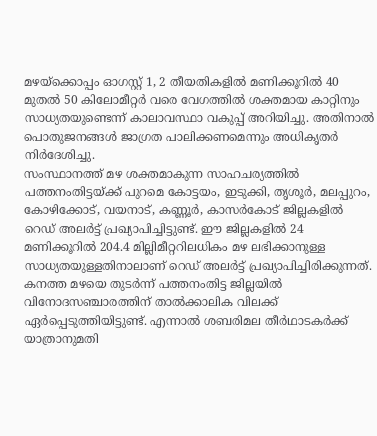മഴയ്ക്കൊപ്പം ഓഗസ്റ്റ് 1, 2 തീയതികളിൽ മണിക്കൂറിൽ 40 മുതൽ 50 കിലോമീറ്റർ വരെ വേഗത്തിൽ ശക്തമായ കാറ്റിനും സാധ്യതയുണ്ടെന്ന് കാലാവസ്ഥാ വകുപ്പ് അറിയിച്ചു. അതിനാൽ പൊതുജനങ്ങൾ ജാഗ്രത പാലിക്കണമെന്നും അധികൃതർ നിർദേശിച്ചു.
സംസ്ഥാനത്ത് മഴ ശക്തമാകുന്ന സാഹചര്യത്തിൽ പത്തനംതിട്ടയ്ക്ക് പുറമെ കോട്ടയം, ഇടുക്കി, തൃശൂർ, മലപ്പുറം, കോഴിക്കോട്, വയനാട്, കണ്ണൂർ, കാസർകോട് ജില്ലകളിൽ റെഡ് അലർട്ട് പ്രഖ്യാപിച്ചിട്ടുണ്ട്. ഈ ജില്ലകളിൽ 24 മണിക്കൂറിൽ 204.4 മില്ലിമീറ്ററിലധികം മഴ ലഭിക്കാനുള്ള സാധ്യതയുള്ളതിനാലാണ് റെഡ് അലർട്ട് പ്രഖ്യാപിച്ചിരിക്കുന്നത്.
കനത്ത മഴയെ തുടർന്ന് പത്തനംതിട്ട ജില്ലയിൽ വിനോദസഞ്ചാരത്തിന് താൽക്കാലിക വിലക്ക് ഏർപ്പെടുത്തിയിട്ടുണ്ട്. എന്നാൽ ശബരിമല തീർഥാടകർക്ക് യാത്രാനുമതി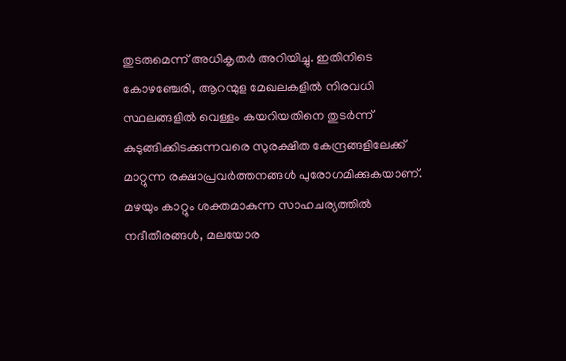തുടരുമെന്ന് അധികൃതർ അറിയിച്ചു. ഇതിനിടെ കോഴഞ്ചേരി, ആറന്മുള മേഖലകളിൽ നിരവധി സ്ഥലങ്ങളിൽ വെള്ളം കയറിയതിനെ തുടർന്ന് കുടുങ്ങിക്കിടക്കുന്നവരെ സുരക്ഷിത കേന്ദ്രങ്ങളിലേക്ക് മാറ്റുന്ന രക്ഷാപ്രവർത്തനങ്ങൾ പുരോഗമിക്കുകയാണ്.
മഴയും കാറ്റും ശക്തമാകുന്ന സാഹചര്യത്തിൽ നദീതീരങ്ങൾ, മലയോര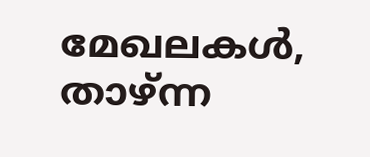മേഖലകൾ, താഴ്ന്ന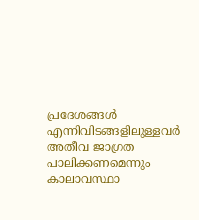പ്രദേശങ്ങൾ എന്നിവിടങ്ങളിലുള്ളവർ അതീവ ജാഗ്രത പാലിക്കണമെന്നും കാലാവസ്ഥാ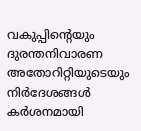വകുപ്പിന്റെയും ദുരന്തനിവാരണ അതോറിറ്റിയുടെയും നിർദേശങ്ങൾ കർശനമായി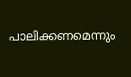പാലിക്കണമെന്നും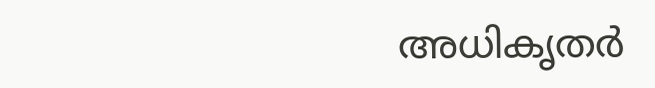അധികൃതർ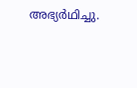അഭ്യർഥിച്ചു.